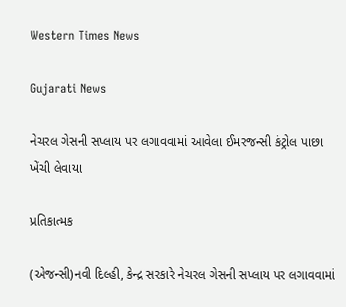Western Times News

Gujarati News

નેચરલ ગેસની સપ્લાય પર લગાવવામાં આવેલા ઈમરજન્સી કંટ્રોલ પાછા ખેંચી લેવાયા

પ્રતિકાત્મક

(એજન્સી)નવી દિલ્હી, કેન્દ્ર સરકારે નેચરલ ગેસની સપ્લાય પર લગાવવામાં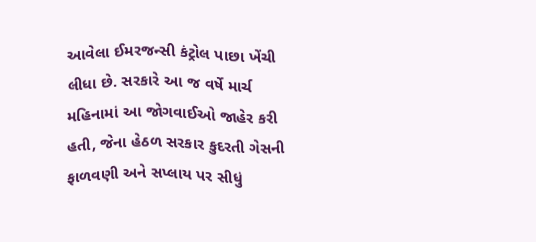આવેલા ઈમરજન્સી કંટ્રોલ પાછા ખેંચી લીધા છે. સરકારે આ જ વર્ષે માર્ચ મહિનામાં આ જોગવાઈઓ જાહેર કરી હતી, જેના હેઠળ સરકાર કુદરતી ગેસની ફાળવણી અને સપ્લાય પર સીધું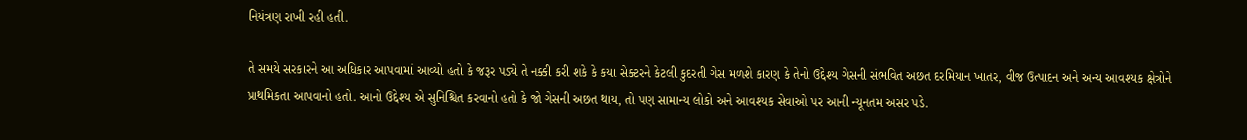નિયંત્રણ રાખી રહી હતી.

તે સમયે સરકારને આ અધિકાર આપવામાં આવ્યો હતો કે જરૂર પડ્યે તે નક્કી કરી શકે કે કયા સેક્ટરને કેટલી કુદરતી ગેસ મળશે કારણ કે તેનો ઉદ્દેશ્ય ગેસની સંભવિત અછત દરમિયાન ખાતર, વીજ ઉત્પાદન અને અન્ય આવશ્યક ક્ષેત્રોને પ્રાથમિકતા આપવાનો હતો. આનો ઉદ્દેશ્ય એ સુનિશ્ચિત કરવાનો હતો કે જો ગેસની અછત થાય, તો પણ સામાન્ય લોકો અને આવશ્યક સેવાઓ પર આની ન્યૂનતમ અસર પડે.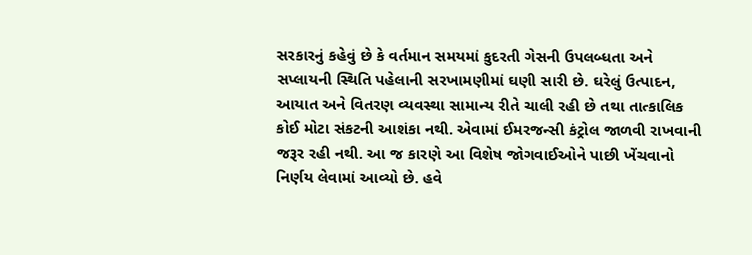સરકારનું કહેવું છે કે વર્તમાન સમયમાં કુદરતી ગેસની ઉપલબ્ધતા અને સપ્લાયની સ્થિતિ પહેલાની સરખામણીમાં ઘણી સારી છે. ઘરેલું ઉત્પાદન, આયાત અને વિતરણ વ્યવસ્થા સામાન્ય રીતે ચાલી રહી છે તથા તાત્કાલિક કોઈ મોટા સંકટની આશંકા નથી. એવામાં ઈમરજન્સી કંટ્રોલ જાળવી રાખવાની જરૂર રહી નથી. આ જ કારણે આ વિશેષ જોગવાઈઓને પાછી ખેંચવાનો નિર્ણય લેવામાં આવ્યો છે. હવે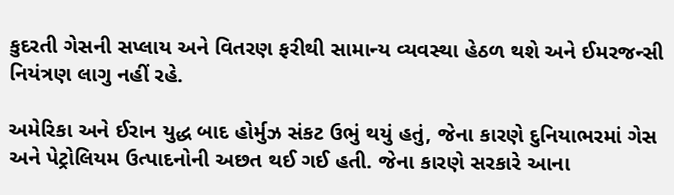કુદરતી ગેસની સપ્લાય અને વિતરણ ફરીથી સામાન્ય વ્યવસ્થા હેઠળ થશે અને ઈમરજન્સી નિયંત્રણ લાગુ નહીં રહે.

અમેરિકા અને ઈરાન યુદ્ધ બાદ હોર્મુઝ સંકટ ઉભું થયું હતું, જેના કારણે દુનિયાભરમાં ગેસ અને પેટ્રોલિયમ ઉત્પાદનોની અછત થઈ ગઈ હતી. જેના કારણે સરકારે આના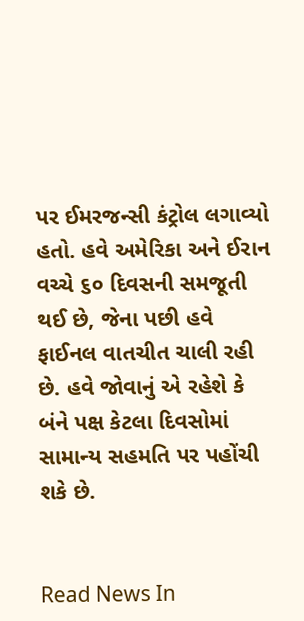પર ઈમરજન્સી કંટ્રોલ લગાવ્યો હતો. હવે અમેરિકા અને ઈરાન વચ્ચે ૬૦ દિવસની સમજૂતી થઈ છે, જેના પછી હવે ફાઈનલ વાતચીત ચાલી રહી છે. હવે જોવાનું એ રહેશે કે બંને પક્ષ કેટલા દિવસોમાં સામાન્ય સહમતિ પર પહોંચી શકે છે.


Read News In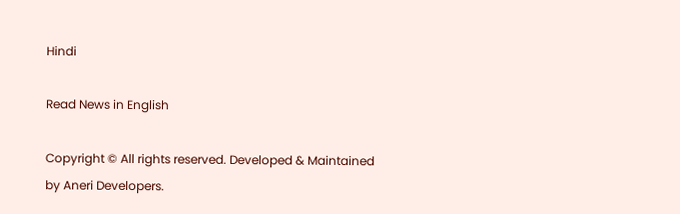Hindi

Read News in English

Copyright © All rights reserved. Developed & Maintained by Aneri Developers.